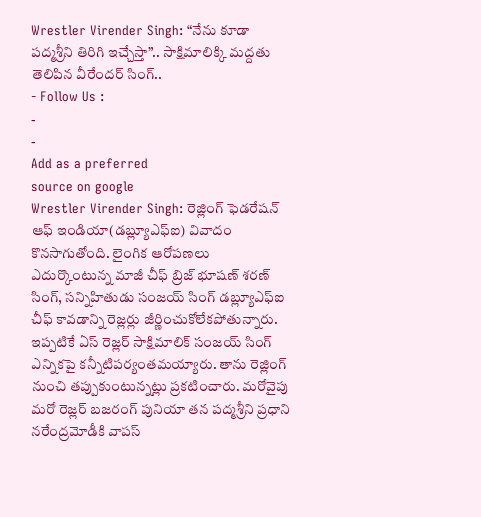Wrestler Virender Singh: “నేను కూడా పద్మశ్రీని తిరిగి ఇచ్చేస్తా”.. సాక్షిమాలిక్కి మద్దతు తెలిపిన వీరేందర్ సింగ్..
- Follow Us :
-
-
Add as a preferred
source on google
Wrestler Virender Singh: రెజ్లింగ్ ఫెడరేషన్ ఆఫ్ ఇండియా(డబ్ల్యూఎఫ్ఐ) వివాదం కొనసాగుతోంది. లైంగిక ఆరోపణలు ఎదుర్కొంటున్న మాజీ చీఫ్ బ్రిజ్ భూషణ్ శరణ్ సింగ్, సన్నిహితుడు సంజయ్ సింగ్ డబ్ల్యూఎఫ్ఐ చీఫ్ కావడాన్ని రెజ్లర్లు జీర్ణించుకోలేకపోతున్నారు. ఇప్పటికే ఏస్ రెజ్లర్ సాక్షిమాలిక్ సంజయ్ సింగ్ ఎన్నికపై కన్నీటిపర్యంతమయ్యారు. తాను రెజ్లింగ్ నుంచి తప్పుకుంటున్నట్లు ప్రకటించారు. మరోవైపు మరో రెజ్లర్ బజరంగ్ పునియా తన పద్మశ్రీని ప్రధాని నరేంద్రమోడీకి వాపస్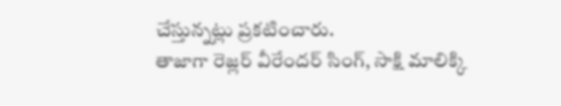చేస్తున్నట్లు ప్రకటించారు.
తాజాగా రెజ్లర్ వీరేందర్ సింగ్, సాక్షి మాలిక్కి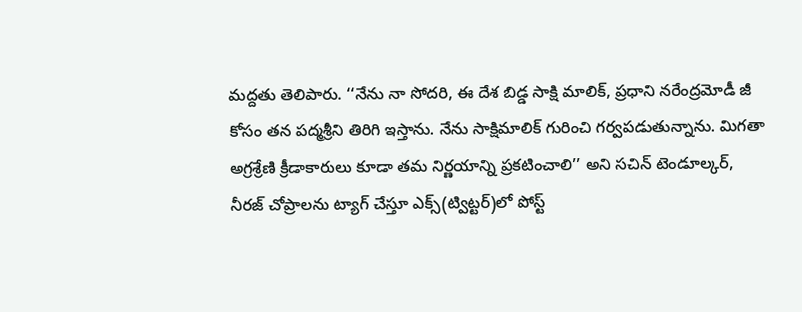మద్దతు తెలిపారు. ‘‘నేను నా సోదరి, ఈ దేశ బిడ్డ సాక్షి మాలిక్, ప్రధాని నరేంద్రమోడీ జీ కోసం తన పద్మశ్రీని తిరిగి ఇస్తాను. నేను సాక్షిమాలిక్ గురించి గర్వపడుతున్నాను. మిగతా అగ్రశ్రేణి క్రీడాకారులు కూడా తమ నిర్ణయాన్ని ప్రకటించాలి’’ అని సచిన్ టెండూల్కర్, నీరజ్ చోప్రాలను ట్యాగ్ చేస్తూ ఎక్స్(ట్విట్టర్)లో పోస్ట్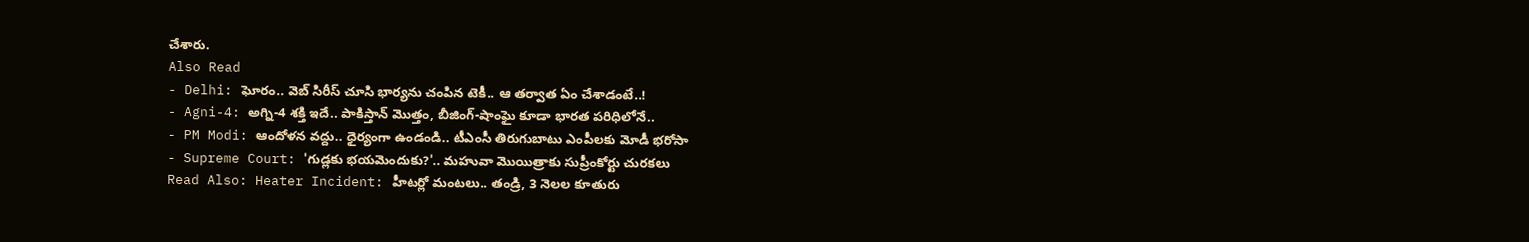చేశారు.
Also Read
- Delhi: ఘోరం.. వెబ్ సిరీస్ చూసి భార్యను చంపిన టెకీ.. ఆ తర్వాత ఏం చేశాడంటే..!
- Agni-4: అగ్ని-4 శక్తి ఇదే.. పాకిస్తాన్ మొత్తం, బీజింగ్-షాంఘై కూడా భారత పరిధిలోనే..
- PM Modi: ఆందోళన వద్దు.. ధైర్యంగా ఉండండి.. టీఎంసీ తిరుగుబాటు ఎంపీలకు మోడీ భరోసా
- Supreme Court: 'గుడ్లకు భయమెందుకు?'.. మహువా మొయిత్రాకు సుప్రీంకోర్టు చురకలు
Read Also: Heater Incident: హీటర్లో మంటలు.. తండ్రి, 3 నెలల కూతురు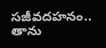సజీవదహనం..
తాను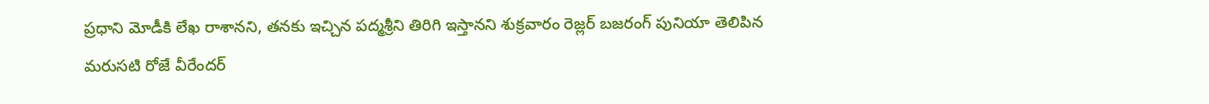ప్రధాని మోడీకి లేఖ రాశానని, తనకు ఇచ్చిన పద్మశ్రీని తిరిగి ఇస్తానని శుక్రవారం రెజ్లర్ బజరంగ్ పునియా తెలిపిన మరుసటి రోజే వీరేందర్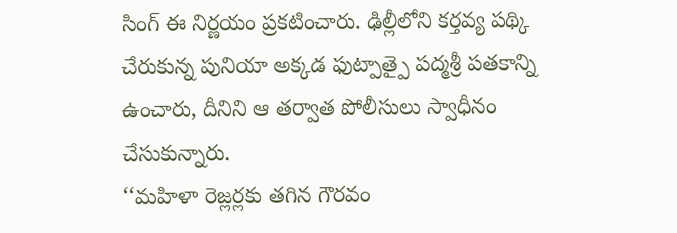సింగ్ ఈ నిర్ణయం ప్రకటించారు. ఢిల్లీలోని కర్తవ్య పథ్కి చేరుకున్న పునియా అక్కడ ఫుట్పాత్పై పద్మశ్రీ పతకాన్ని ఉంచారు, దీనిని ఆ తర్వాత పోలీసులు స్వాధీనం చేసుకున్నారు.
‘‘మహిళా రెజ్లర్లకు తగిన గౌరవం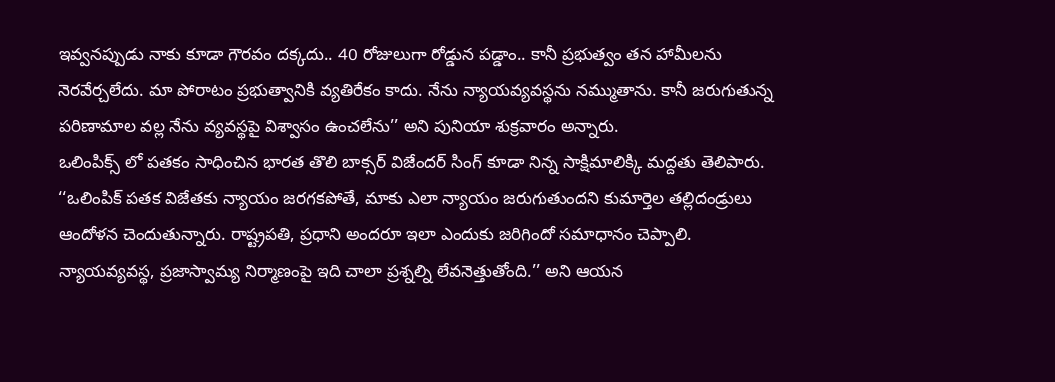ఇవ్వనప్పుడు నాకు కూడా గౌరవం దక్కదు.. 40 రోజులుగా రోడ్డున పడ్డాం.. కానీ ప్రభుత్వం తన హామీలను నెరవేర్చలేదు. మా పోరాటం ప్రభుత్వానికి వ్యతిరేకం కాదు. నేను న్యాయవ్యవస్థను నమ్ముతాను. కానీ జరుగుతున్న పరిణామాల వల్ల నేను వ్యవస్థపై విశ్వాసం ఉంచలేను’’ అని పునియా శుక్రవారం అన్నారు.
ఒలింపిక్స్ లో పతకం సాధించిన భారత తొలి బాక్సర్ విజేందర్ సింగ్ కూడా నిన్న సాక్షిమాలిక్కి మద్దతు తెలిపారు. ‘‘ఒలింపిక్ పతక విజేతకు న్యాయం జరగకపోతే, మాకు ఎలా న్యాయం జరుగుతుందని కుమార్తెల తల్లిదండ్రులు ఆందోళన చెందుతున్నారు. రాష్ట్రపతి, ప్రధాని అందరూ ఇలా ఎందుకు జరిగిందో సమాధానం చెప్పాలి. న్యాయవ్యవస్థ, ప్రజాస్వామ్య నిర్మాణంపై ఇది చాలా ప్రశ్నల్ని లేవనెత్తుతోంది.’’ అని ఆయన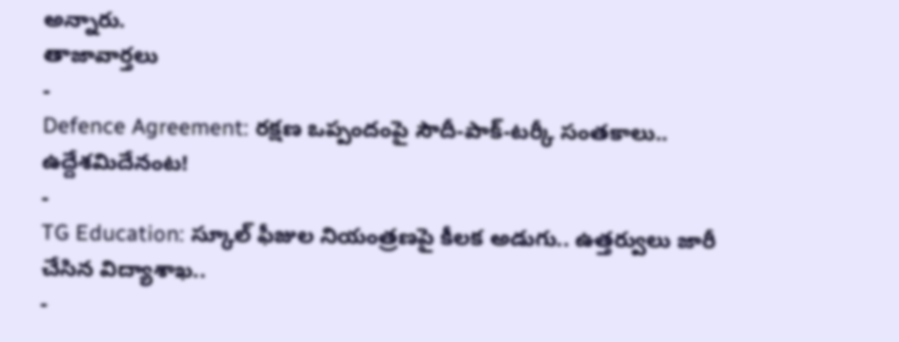అన్నారు.
తాజావార్తలు
-
Defence Agreement: రక్షణ ఒప్పందంపై సౌదీ-పాక్-టర్కీ సంతకాలు.. ఉద్దేశమిదేనంట!
-
TG Education: స్కూల్ ఫీజుల నియంత్రణపై కీలక అడుగు.. ఉత్తర్వులు జారీ చేసిన విద్యాశాఖ..
-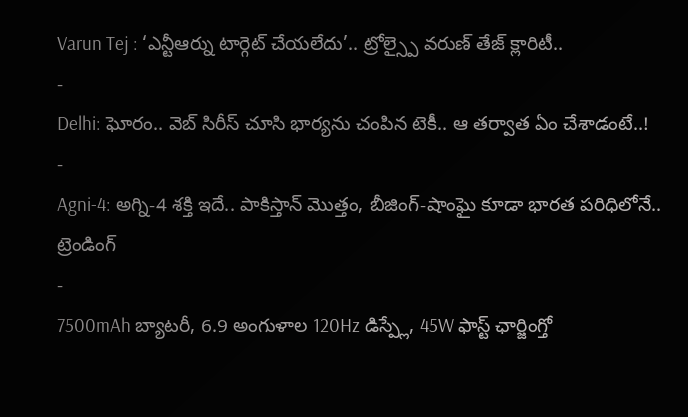Varun Tej : ‘ఎన్టీఆర్ను టార్గెట్ చేయలేదు’.. ట్రోల్స్పై వరుణ్ తేజ్ క్లారిటీ..
-
Delhi: ఘోరం.. వెబ్ సిరీస్ చూసి భార్యను చంపిన టెకీ.. ఆ తర్వాత ఏం చేశాడంటే..!
-
Agni-4: అగ్ని-4 శక్తి ఇదే.. పాకిస్తాన్ మొత్తం, బీజింగ్-షాంఘై కూడా భారత పరిధిలోనే..
ట్రెండింగ్
-
7500mAh బ్యాటరీ, 6.9 అంగుళాల 120Hz డిస్ప్లే, 45W ఫాస్ట్ ఛార్జింగ్తో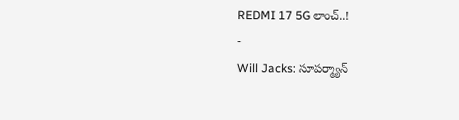REDMI 17 5G లాంచ్..!
-
Will Jacks: సూపర్మ్యాన్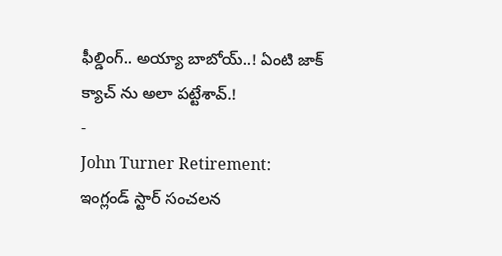ఫీల్డింగ్.. అయ్యా బాబోయ్..! ఏంటి జాక్ క్యాచ్ ను అలా పట్టేశావ్.!
-
John Turner Retirement: ఇంగ్లండ్ స్టార్ సంచలన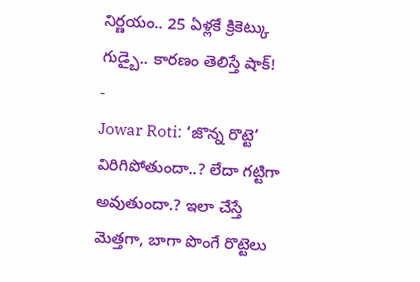నిర్ణయం.. 25 ఏళ్లకే క్రికెట్కు గుడ్బై.. కారణం తెలిస్తే షాక్!
-
Jowar Roti: ‘జొన్న రొట్టె’ విరిగిపోతుందా..? లేదా గట్టిగా అవుతుందా.? ఇలా చేస్తే మెత్తగా, బాగా పొంగే రొట్టెలు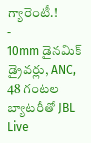గ్యారెంటీ.!
-
10mm డైనమిక్ డ్రైవర్లు, ANC, 48 గంటల బ్యాటరీతో JBL Live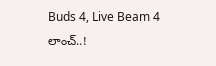Buds 4, Live Beam 4 లాంచ్..!